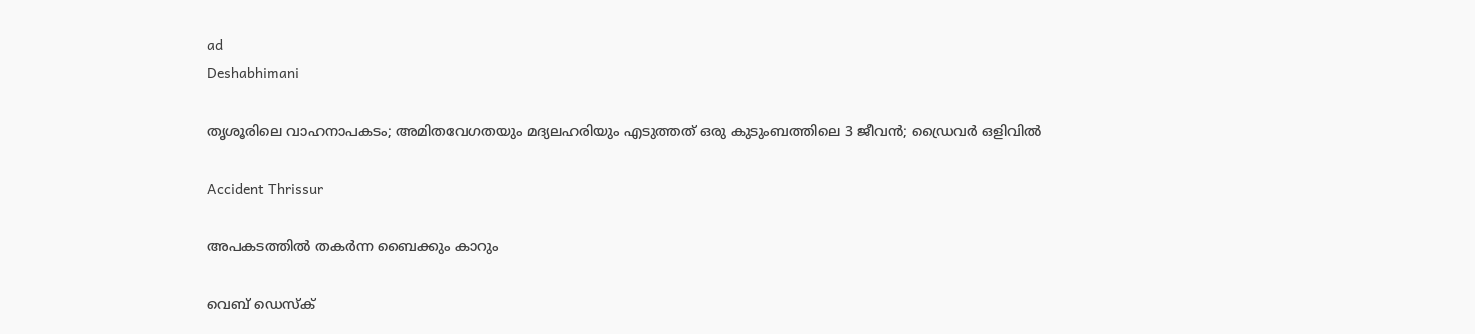ad
Deshabhimani

തൃശൂരിലെ വാഹനാപകടം; അമിതവേഗതയും മദ്യലഹരിയും എടുത്തത് ഒരു കുടുംബത്തിലെ 3 ജീവൻ; ഡ്രൈവർ ഒളിവിൽ

Accident Thrissur

അപകടത്തില്‍ തകര്‍ന്ന ബൈക്കും കാറും

വെബ് ഡെസ്ക്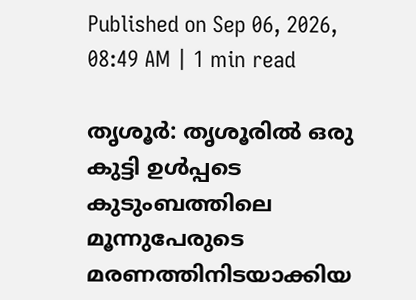Published on Sep 06, 2026, 08:49 AM | 1 min read

തൃശൂർ: തൃശൂരിൽ ഒരു കുട്ടി ഉൾപ്പടെ കുടുംബത്തിലെ മൂന്നുപേരുടെ മരണത്തിനിടയാക്കിയ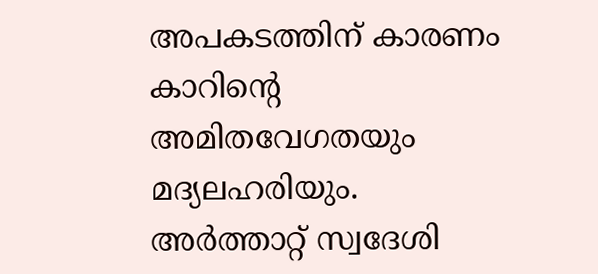അപകടത്തിന് കാരണം കാറിന്റെ അമിതവേഗതയും മദ്യലഹരിയും. അർത്താറ്റ് സ്വദേശി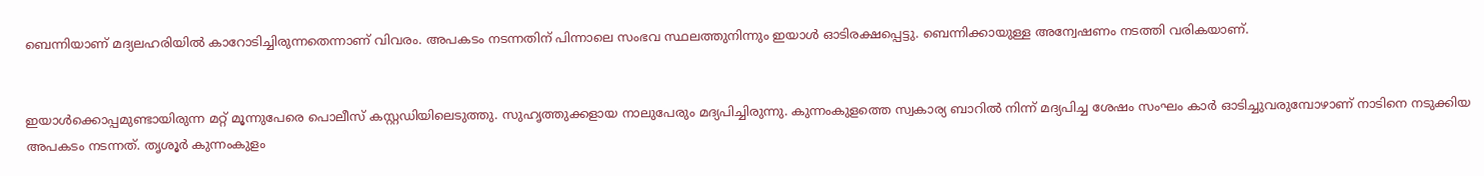ബെന്നിയാണ് മദ്യലഹരിയിൽ കാറോടിച്ചിരുന്നതെന്നാണ് വിവരം. അപകടം നടന്നതിന് പിന്നാലെ സംഭവ സ്ഥലത്തുനിന്നും ഇയാൾ ഓടിരക്ഷപ്പെട്ടു. ബെന്നിക്കായുള്ള അന്വേഷണം നടത്തി വരികയാണ്.


ഇയാൾക്കൊപ്പമുണ്ടായിരുന്ന മറ്റ് മൂന്നുപേരെ പൊലീസ് കസ്റ്റഡിയിലെടുത്തു. സുഹൃത്തുക്കളായ നാലുപേരും മദ്യപിച്ചിരുന്നു. കുന്നംകുളത്തെ സ്വകാര്യ ബാറിൽ നിന്ന് മദ്യപിച്ച ശേഷം സംഘം കാർ ഓടിച്ചുവരുമ്പോഴാണ് നാടിനെ നടുക്കിയ അപകടം നടന്നത്. തൃശൂർ കുന്നംകുളം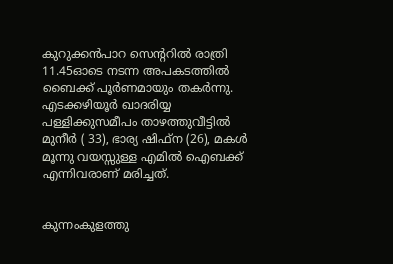കുറുക്കൻപാറ സെന്ററിൽ രാത്രി 11.45ഓടെ നടന്ന അപകടത്തിൽ ബൈക്ക് പൂർണമായും തകർന്നു. എടക്കഴിയൂർ ഖാദരിയ്യ പള്ളിക്കുസമീപം താഴത്തുവീട്ടിൽ മുനീർ ( 33), ഭാര്യ ഷിഫ്ന (26), മകൾ മൂന്നു വയസ്സുള്ള എമിൽ ഐബക്ക് എന്നിവരാണ് മരിച്ചത്.


കുന്നംകുളത്തു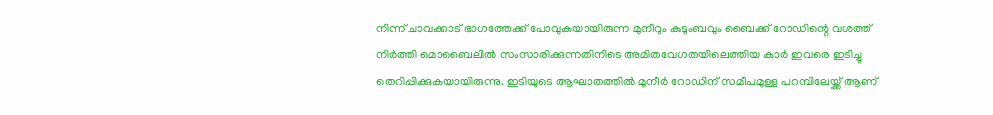നിന്ന് ചാവക്കാട് ഭാഗത്തേക്ക് പോവുകയായിരുന്ന മുനീറും കുടുംബവും ബൈക്ക് റോഡിന്റെ വശത്ത് നിർത്തി മൊബൈലിൽ സംസാരിക്കുന്നതിനിടെ അമിതവേഗതയിലെത്തിയ കാർ ഇവരെ ഇടിച്ചു തെറിപ്പിക്കുകയായിരുന്നു. ഇടിയുടെ ആഘാതത്തിൽ മുനീർ റോഡിന് സമീപമുള്ള പറമ്പിലേയ്ക്ക് ആണ്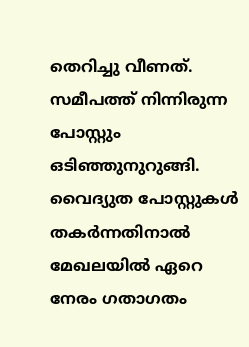തെറിച്ചു വീണത്. സമീപത്ത് നിന്നിരുന്ന പോസ്റ്റും ഒടിഞ്ഞുനുറുങ്ങി. വൈദ്യുത പോസ്റ്റുകൾ തകർന്നതിനാൽ മേഖലയിൽ ഏറെ നേരം ഗതാഗതം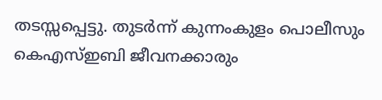തടസ്സപ്പെട്ടു. തുട‌ർന്ന് കുന്നംകുളം പൊലീസും കെഎസ്ഇബി ജീവനക്കാരും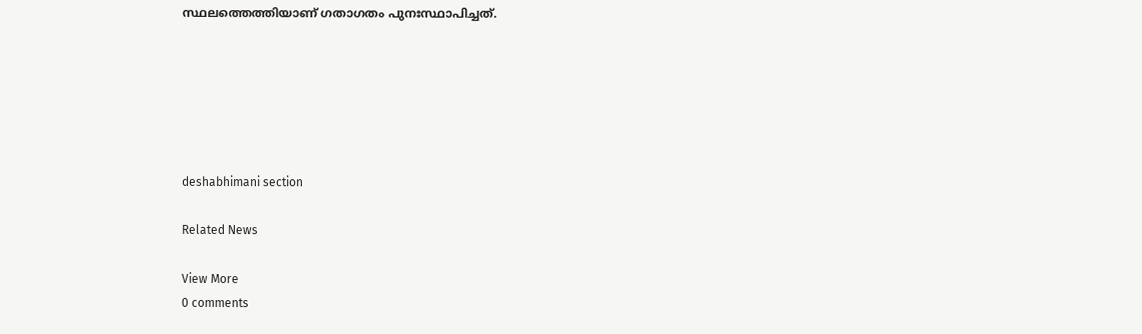സ്ഥലത്തെത്തിയാണ് ഗതാഗതം പുനഃസ്ഥാപിച്ചത്.






deshabhimani section

Related News

View More
0 comments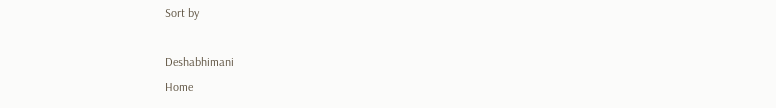Sort by

Deshabhimani
Home